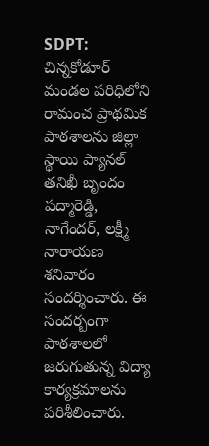SDPT: చిన్నకోడూర్ మండల పరిధిలోని రామంచ ప్రాథమిక పాఠశాలను జిల్లా స్థాయి ప్యానల్ తనిఖీ బృందం పద్మారెడ్డి, నాగేందర్, లక్ష్మీ నారాయణ శనివారం సందర్శించారు. ఈ సందర్బంగా పాఠశాలలో జరుగుతున్న విద్యా కార్యక్రమాలను పరిశీలించారు.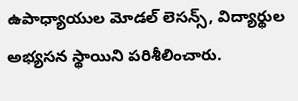ఉపాధ్యాయుల మోడల్ లెసన్స్, విద్యార్థుల అభ్యసన స్థాయిని పరిశీలించారు.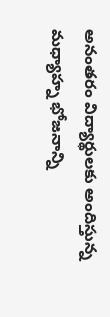అనంతరం విద్యార్థులకు అందిస్తున్న మధ్యాహ్న భోజనాన్ని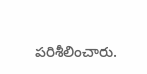పరిశీలించారు.